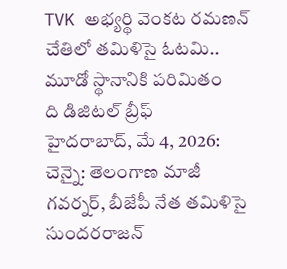TVK అభ్యర్థి వెంకట రమణన్ చేతిలో తమిళిసై ఓటమి.. మూడో స్థానానికి పరిమితం
ది డిజిటల్ బ్రీఫ్
హైదరాబాద్, మే 4, 2026:
చెన్నై: తెలంగాణ మాజీ గవర్నర్, బీజేపీ నేత తమిళిసై సుందరరాజన్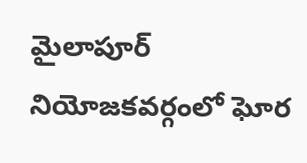మైలాపూర్ నియోజకవర్గంలో ఘోర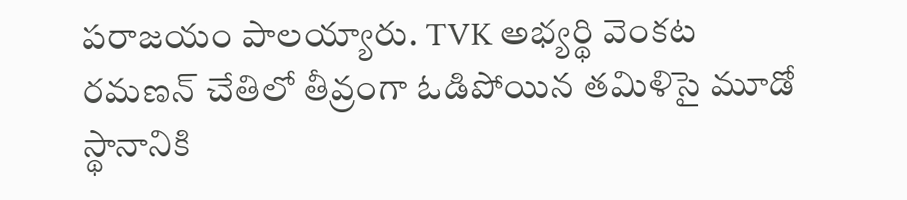పరాజయం పాలయ్యారు. TVK అభ్యర్థి వెంకట రమణన్ చేతిలో తీవ్రంగా ఓడిపోయిన తమిళిసై మూడో స్థానానికి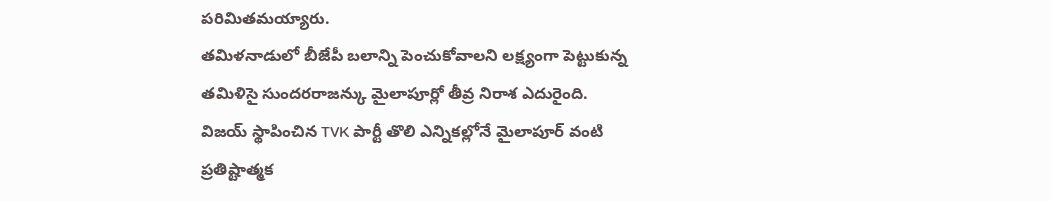పరిమితమయ్యారు.
తమిళనాడులో బీజేపీ బలాన్ని పెంచుకోవాలని లక్ష్యంగా పెట్టుకున్న తమిళిసై సుందరరాజన్కు మైలాపూర్లో తీవ్ర నిరాశ ఎదురైంది. విజయ్ స్థాపించిన TVK పార్టీ తొలి ఎన్నికల్లోనే మైలాపూర్ వంటి ప్రతిష్టాత్మక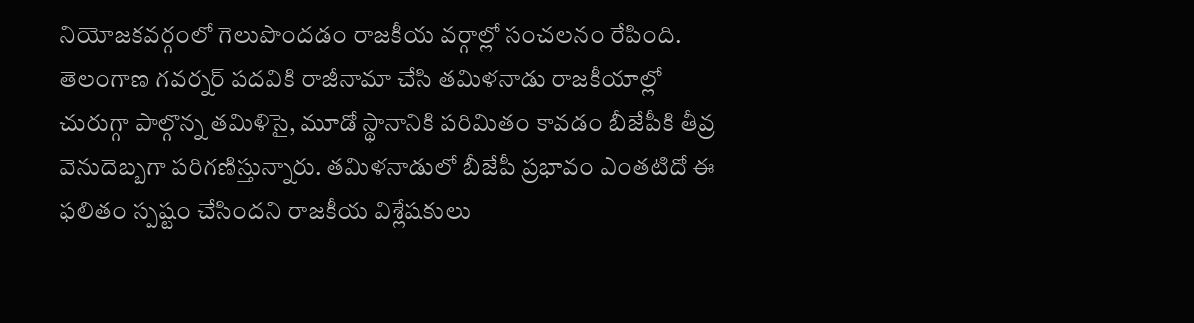నియోజకవర్గంలో గెలుపొందడం రాజకీయ వర్గాల్లో సంచలనం రేపింది.
తెలంగాణ గవర్నర్ పదవికి రాజీనామా చేసి తమిళనాడు రాజకీయాల్లో చురుగ్గా పాల్గొన్న తమిళిసై, మూడో స్థానానికి పరిమితం కావడం బీజేపీకి తీవ్ర వెనుదెబ్బగా పరిగణిస్తున్నారు. తమిళనాడులో బీజేపీ ప్రభావం ఎంతటిదో ఈ ఫలితం స్పష్టం చేసిందని రాజకీయ విశ్లేషకులు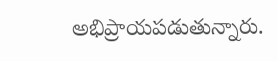అభిప్రాయపడుతున్నారు.